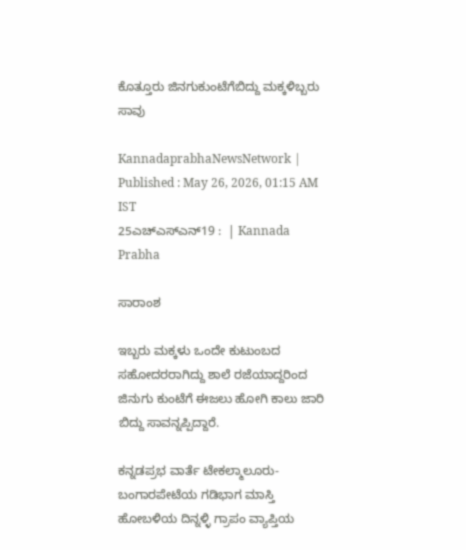ಕೊತ್ತೂರು ಜಿನಗುಕುಂಟೆಗೆಬಿದ್ದು ಮಕ್ಕಳಿಬ್ಬರು ಸಾವು

KannadaprabhaNewsNetwork |
Published : May 26, 2026, 01:15 AM IST
25ಎಚ್ಎಸ್ಎನ್19 :  | Kannada Prabha

ಸಾರಾಂಶ

ಇಬ್ಬರು ಮಕ್ಕಳು ಒಂದೇ ಕುಟುಂಬದ ಸಹೋದರರಾಗಿದ್ದು ಶಾಲೆ ರಜೆಯಾದ್ದರಿಂದ ಜಿನುಗು ಕುಂಟೆಗೆ ಈಜಲು ಹೋಗಿ ಕಾಲು ಜಾರಿ ಬಿದ್ದು ಸಾವನ್ನಪ್ಪಿದ್ದಾರೆ.

ಕನ್ನಡಪ್ರಭ ವಾರ್ತೆ ಟೇಕಲ್ಮಾಲೂರು-ಬಂಗಾರಪೇಟೆಯ ಗಡಿಭಾಗ ಮಾಸ್ತಿ ಹೋಬಳಿಯ ದಿನ್ನಳ್ಳಿ ಗ್ರಾಪಂ ವ್ಯಾಪ್ತಿಯ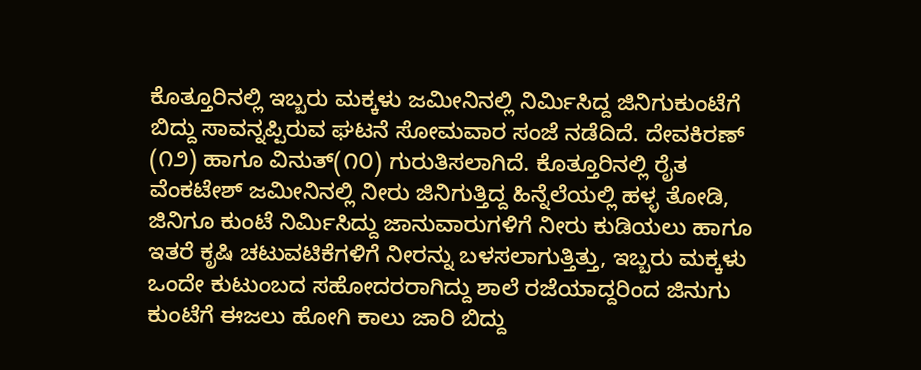ಕೊತ್ತೂರಿನಲ್ಲಿ ಇಬ್ಬರು ಮಕ್ಕಳು ಜಮೀನಿನಲ್ಲಿ ನಿರ್ಮಿಸಿದ್ದ ಜಿನಿಗುಕುಂಟೆಗೆ ಬಿದ್ದು ಸಾವನ್ನಪ್ಪಿರುವ ಘಟನೆ ಸೋಮವಾರ ಸಂಜೆ ನಡೆದಿದೆ. ದೇವಕಿರಣ್ (೧೨) ಹಾಗೂ ವಿನುತ್(೧೦) ಗುರುತಿಸಲಾಗಿದೆ. ಕೊತ್ತೂರಿನಲ್ಲಿ ರೈತ ವೆಂಕಟೇಶ್ ಜಮೀನಿನಲ್ಲಿ ನೀರು ಜಿನಿಗುತ್ತಿದ್ದ ಹಿನ್ನೆಲೆಯಲ್ಲಿ ಹಳ್ಳ ತೋಡಿ, ಜಿನಿಗೂ ಕುಂಟೆ ನಿರ್ಮಿಸಿದ್ದು ಜಾನುವಾರುಗಳಿಗೆ ನೀರು ಕುಡಿಯಲು ಹಾಗೂ ಇತರೆ ಕೃಷಿ ಚಟುವಟಿಕೆಗಳಿಗೆ ನೀರನ್ನು ಬಳಸಲಾಗುತ್ತಿತ್ತು, ಇಬ್ಬರು ಮಕ್ಕಳು ಒಂದೇ ಕುಟುಂಬದ ಸಹೋದರರಾಗಿದ್ದು ಶಾಲೆ ರಜೆಯಾದ್ದರಿಂದ ಜಿನುಗು ಕುಂಟೆಗೆ ಈಜಲು ಹೋಗಿ ಕಾಲು ಜಾರಿ ಬಿದ್ದು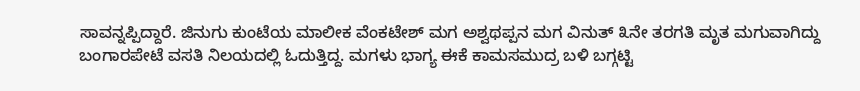ಸಾವನ್ನಪ್ಪಿದ್ದಾರೆ. ಜಿನುಗು ಕುಂಟೆಯ ಮಾಲೀಕ ವೆಂಕಟೇಶ್‌ ಮಗ ಅಶ್ವಥಪ್ಪನ ಮಗ ವಿನುತ್ ೩ನೇ ತರಗತಿ ಮೃತ ಮಗುವಾಗಿದ್ದು ಬಂಗಾರಪೇಟೆ ವಸತಿ ನಿಲಯದಲ್ಲಿ ಓದುತ್ತಿದ್ದ. ಮಗಳು ಭಾಗ್ಯ ಈಕೆ ಕಾಮಸಮುದ್ರ ಬಳಿ ಬಗ್ಗಟ್ಟಿ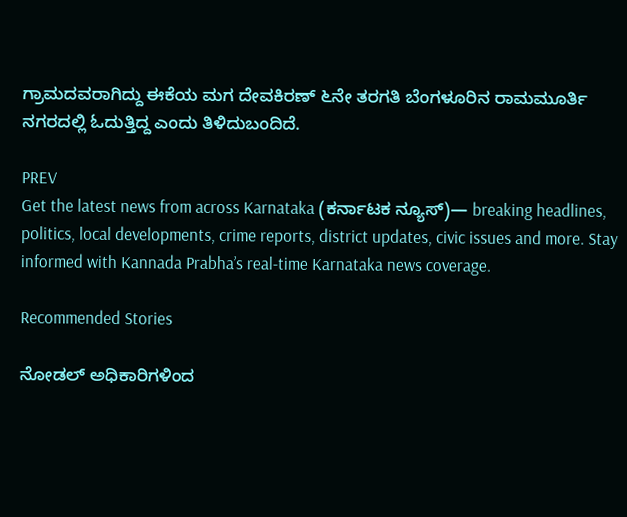ಗ್ರಾಮದವರಾಗಿದ್ದು ಈಕೆಯ ಮಗ ದೇವಕಿರಣ್ ೬ನೇ ತರಗತಿ ಬೆಂಗಳೂರಿನ ರಾಮಮೂರ್ತಿ ನಗರದಲ್ಲಿ ಓದುತ್ತಿದ್ದ ಎಂದು ತಿಳಿದುಬಂದಿದೆ.

PREV
Get the latest news from across Karnataka (ಕರ್ನಾಟಕ ನ್ಯೂಸ್)— breaking headlines, politics, local developments, crime reports, district updates, civic issues and more. Stay informed with Kannada Prabha’s real‑time Karnataka news coverage.

Recommended Stories

ನೋಡಲ್ ಅಧಿಕಾರಿಗಳಿಂದ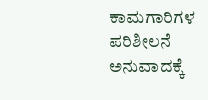ಕಾಮಗಾರಿಗಳ ಪರಿಶೀಲನೆ
ಅನುವಾದಕ್ಕೆ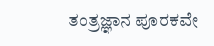ತಂತ್ರಜ್ಞಾನ ಪೂರಕವೇ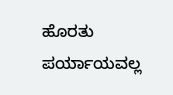ಹೊರತು ಪರ್ಯಾಯವಲ್ಲ